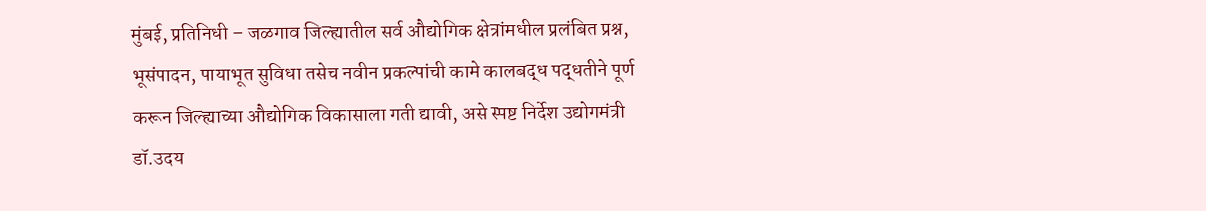मुंबई, प्रतिनिधी – जळगाव जिल्ह्यातील सर्व औद्योगिक क्षेत्रांमधील प्रलंबित प्रश्न, भूसंपादन, पायाभूत सुविधा तसेच नवीन प्रकल्पांची कामे कालबद्ध पद्धतीने पूर्ण करून जिल्ह्याच्या औद्योगिक विकासाला गती द्यावी, असे स्पष्ट निर्देश उद्योगमंत्री डॉ.उदय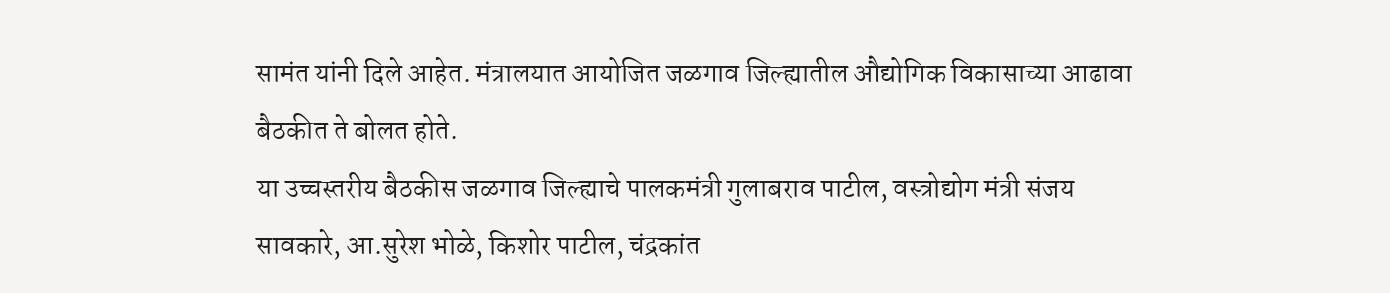सामंत यांनी दिले आहेत. मंत्रालयात आयोजित जळगाव जिल्ह्यातील औद्योगिक विकासाच्या आढावा बैठकीत ते बोलत होते.
या उच्चस्तरीय बैठकीस जळगाव जिल्ह्याचे पालकमंत्री गुलाबराव पाटील, वस्त्रोद्योग मंत्री संजय सावकारे, आ.सुरेश भोळे, किशोर पाटील, चंद्रकांत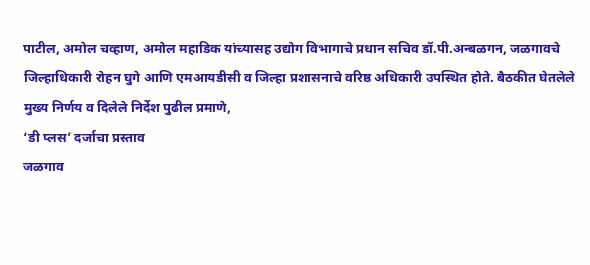पाटील, अमोल चव्हाण, अमोल महाडिक यांच्यासह उद्योग विभागाचे प्रधान सचिव डॉ.पी.अन्बळगन, जळगावचे जिल्हाधिकारी रोहन घुगे आणि एमआयडीसी व जिल्हा प्रशासनाचे वरिष्ठ अधिकारी उपस्थित होते. बैठकीत घेतलेले मुख्य निर्णय व दिलेले निर्देश पुढील प्रमाणे,
‘डी प्लस’ दर्जाचा प्रस्ताव
जळगाव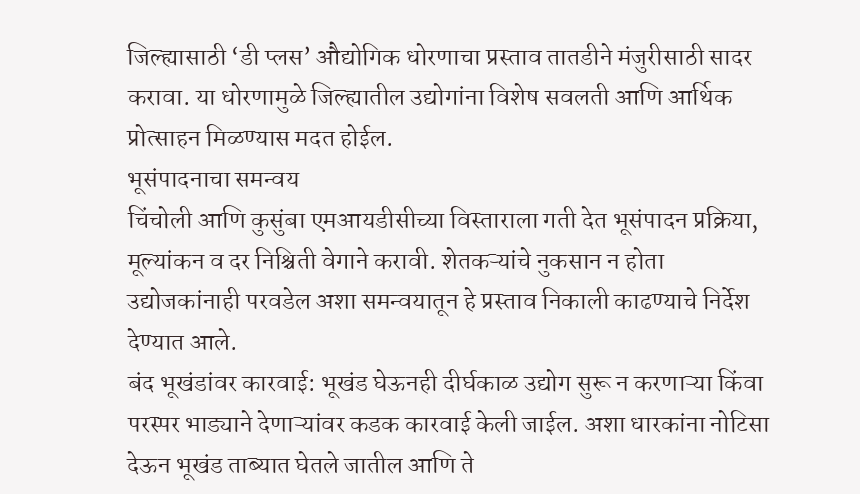जिल्ह्यासाठी ‘डी प्लस’ औद्योगिक धोरणाचा प्रस्ताव तातडीने मंजुरीसाठी सादर करावा. या धोरणामुळे जिल्ह्यातील उद्योगांना विशेष सवलती आणि आर्थिक प्रोत्साहन मिळण्यास मदत होईल.
भूसंपादनाचा समन्वय
चिंचोली आणि कुसुंबा एमआयडीसीच्या विस्ताराला गती देत भूसंपादन प्रक्रिया, मूल्यांकन व दर निश्चिती वेगाने करावी. शेतकऱ्यांचे नुकसान न होता उद्योजकांनाही परवडेल अशा समन्वयातून हे प्रस्ताव निकाली काढण्याचे निर्देश देण्यात आले.
बंद भूखंडांवर कारवाई: भूखंड घेऊनही दीर्घकाळ उद्योग सुरू न करणाऱ्या किंवा परस्पर भाड्याने देणाऱ्यांवर कडक कारवाई केली जाईल. अशा धारकांना नोटिसा देऊन भूखंड ताब्यात घेतले जातील आणि ते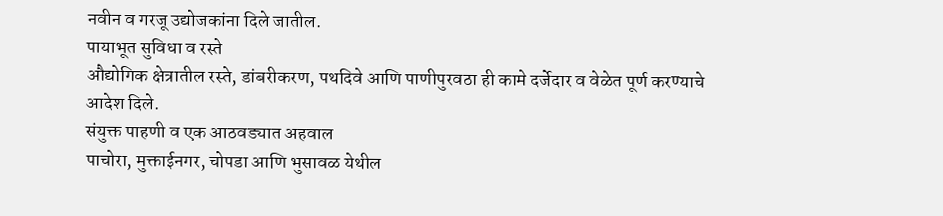नवीन व गरजू उद्योजकांना दिले जातील.
पायाभूत सुविधा व रस्ते
औद्योगिक क्षेत्रातील रस्ते, डांबरीकरण, पथदिवे आणि पाणीपुरवठा ही कामे दर्जेदार व वेळेत पूर्ण करण्याचे आदेश दिले.
संयुक्त पाहणी व एक आठवड्यात अहवाल
पाचोरा, मुक्ताईनगर, चोपडा आणि भुसावळ येथील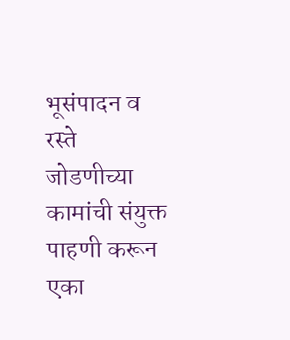भूसंपादन व रस्ते जोडणीच्या कामांची संयुक्त पाहणी करून एका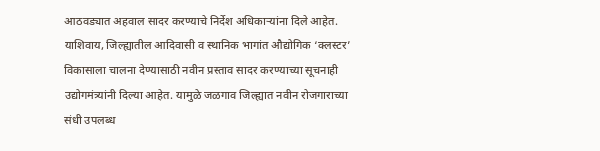आठवड्यात अहवाल सादर करण्याचे निर्देश अधिकाऱ्यांना दिले आहेत.
याशिवाय, जिल्ह्यातील आदिवासी व स्थानिक भागांत औद्योगिक ‘क्लस्टर’ विकासाला चालना देण्यासाठी नवीन प्रस्ताव सादर करण्याच्या सूचनाही उद्योगमंत्र्यांनी दिल्या आहेत. यामुळे जळगाव जिल्ह्यात नवीन रोजगाराच्या संधी उपलब्ध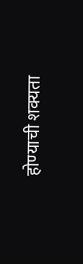होण्याची शक्यता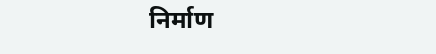निर्माण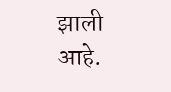झाली आहे.